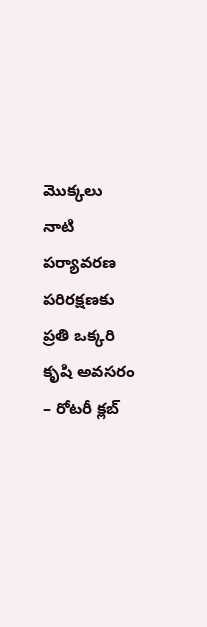మొక్కలు నాటి పర్యావరణ పరిరక్షణకు ప్రతి ఒక్కరి కృషి అవసరం – రోటరీ క్లబ్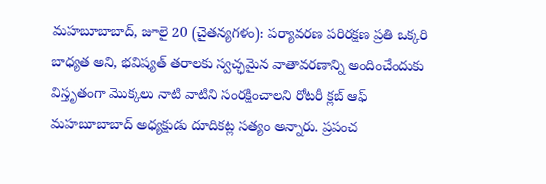మహబూబాబాద్, జూలై 20 (చైతన్యగళం): పర్యావరణ పరిరక్షణ ప్రతి ఒక్కరి బాధ్యత అని, భవిష్యత్ తరాలకు స్వచ్ఛమైన వాతావరణాన్ని అందించేందుకు విస్తృతంగా మొక్కలు నాటి వాటిని సంరక్షించాలని రోటరీ క్లబ్ ఆఫ్ మహబూబాబాద్ అధ్యక్షుడు దూదికట్ల సత్యం అన్నారు. ప్రపంచ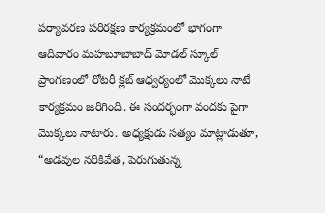పర్యావరణ పరిరక్షణ కార్యక్రమంలో భాగంగా ఆదివారం మహబూబాబాద్ మోడల్ స్కూల్ ప్రాంగణంలో రోటరీ క్లబ్ ఆధ్వర్యంలో మొక్కలు నాటే కార్యక్రమం జరిగింది. ఈ సందర్భంగా వందకు పైగా మొక్కలు నాటారు. అధ్యక్షుడు సత్యం మాట్లాడుతూ, “అడవుల నరికివేత, పెరుగుతున్న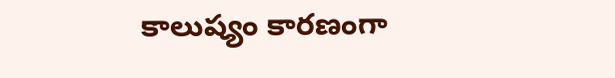కాలుష్యం కారణంగా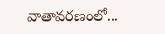వాతావరణంలో...